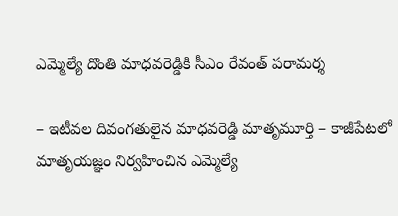ఎమ్మెల్యే దొంతి మాధవరెడ్డికి సీఎం రేవంత్ పరామర్శ

– ఇటీవల దివంగతులైన మాధవరెడ్డి మాతృమూర్తి – కాజీపేటలో మాతృయజ్ఞం నిర్వహించిన ఎమ్మెల్యే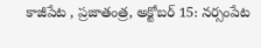కాజీపేట , ప్రజాతంత్ర, అక్టోబర్ 15: నర్సంపేట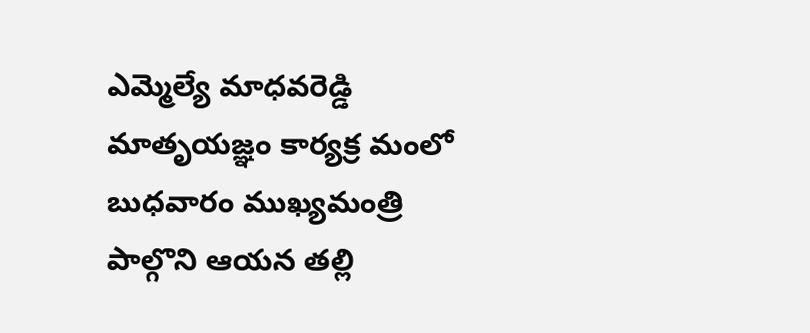ఎమ్మెల్యే మాధవరెడ్డి మాతృయజ్ఞం కార్యక్ర మంలో బుధవారం ముఖ్యమంత్రి పాల్గొని ఆయన తల్లి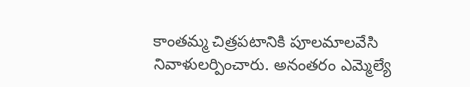కాంతమ్మ చిత్రపటానికి పూలమాలవేసి నివాళులర్పించారు. అనంతరం ఎమ్మెల్యే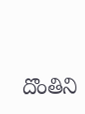దొంతిని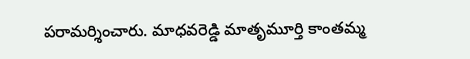పరామర్శించారు. మాధవరెడ్డి మాతృమూర్తి కాంతమ్మ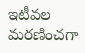ఇటీవల మరణించగా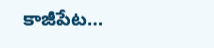కాజీపేట…